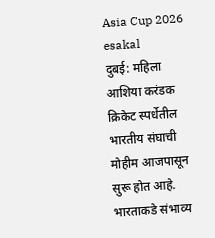Asia Cup 2026
esakal
दुबई: महिला आशिया करंडक क्रिकेट स्पर्धेतील भारतीय संघाची मोहीम आजपासून सुरू होत आहे. भारताकडे संभाव्य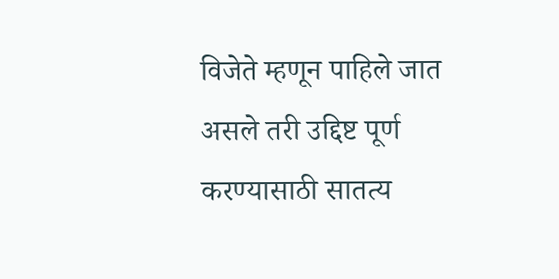विजेते म्हणून पाहिले जात असले तरी उद्दिष्ट पूर्ण करण्यासाठी सातत्य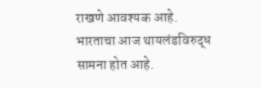राखणे आवश्यक आहे. भारताचा आज थायलंडविरुद्ध सामना होत आहे.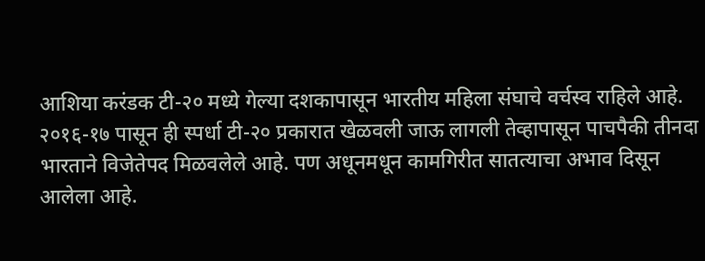आशिया करंडक टी-२० मध्ये गेल्या दशकापासून भारतीय महिला संघाचे वर्चस्व राहिले आहे. २०१६-१७ पासून ही स्पर्धा टी-२० प्रकारात खेळवली जाऊ लागली तेव्हापासून पाचपैकी तीनदा भारताने विजेतेपद मिळवलेले आहे. पण अधूनमधून कामगिरीत सातत्याचा अभाव दिसून आलेला आहे.